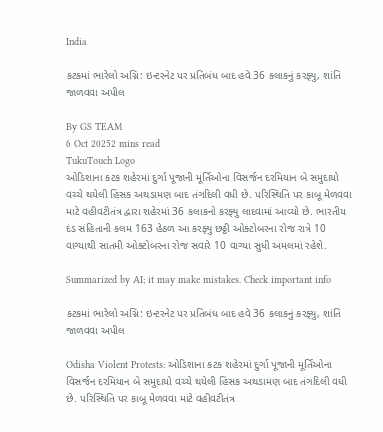India

કટકમાં ભારેલો અગ્નિ: ઇન્ટરનેટ પર પ્રતિબંધ બાદ હવે 36 કલાકનું કરફ્યુ, શાંતિ જાળવવા અપીલ

By GS TEAM
6 Oct 20252 mins read
TukuTouch Logo
ઓડિશાના કટક શહેરમાં દુર્ગા પૂજાની મૂર્તિઓના વિસર્જન દરમિયાન બે સમુદાયો વચ્ચે થયેલી હિંસક અથડામણ બાદ તંગદિલી વધી છે. પરિસ્થિતિ પર કાબૂ મેળવવા માટે વહીવટીતંત્ર દ્વારા શહેરમાં 36 કલાકનો કરફ્યુ લાદવામાં આવ્યો છે. ભારતીય દંડ સંહિતાની કલમ 163 હેઠળ આ કરફ્યુ છઠ્ઠી ઓક્ટોબરના રોજ રાત્રે 10 વાગ્યાથી સાતમી ઓક્ટોબરના રોજ સવારે 10 વાગ્યા સુધી અમલમાં રહેશે.

Summarized by AI; it may make mistakes. Check important info

કટકમાં ભારેલો અગ્નિ: ઇન્ટરનેટ પર પ્રતિબંધ બાદ હવે 36 કલાકનું કરફ્યુ, શાંતિ જાળવવા અપીલ

Odisha Violent Protests: ઓડિશાના કટક શહેરમાં દુર્ગા પૂજાની મૂર્તિઓના વિસર્જન દરમિયાન બે સમુદાયો વચ્ચે થયેલી હિંસક અથડામણ બાદ તંગદિલી વધી છે. પરિસ્થિતિ પર કાબૂ મેળવવા માટે વહીવટીતંત્ર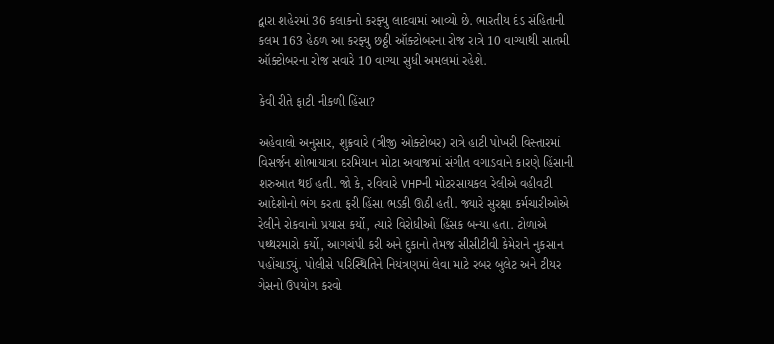દ્વારા શહેરમાં 36 કલાકનો કરફ્યુ લાદવામાં આવ્યો છે. ભારતીય દંડ સંહિતાની કલમ 163 હેઠળ આ કરફ્યુ છઠ્ઠી ઑક્ટોબરના રોજ રાત્રે 10 વાગ્યાથી સાતમી ઑક્ટોબરના રોજ સવારે 10 વાગ્યા સુધી અમલમાં રહેશે.

કેવી રીતે ફાટી નીકળી હિંસા?

અહેવાલો અનુસાર, શુક્રવારે (ત્રીજી ઓક્ટોબર) રાત્રે હાટી પોખરી વિસ્તારમાં વિસર્જન શોભાયાત્રા દરમિયાન મોટા અવાજમાં સંગીત વગાડવાને કારણે હિંસાની શરુઆત થઈ હતી. જો કે, રવિવારે VHPની મોટરસાયકલ રેલીએ વહીવટી આદેશોનો ભંગ કરતા ફરી હિંસા ભડકી ઊઠી હતી. જ્યારે સુરક્ષા કર્મચારીઓએ રેલીને રોકવાનો પ્રયાસ કર્યો, ત્યારે વિરોધીઓ હિંસક બન્યા હતા. ટોળાએ પથ્થરમારો કર્યો, આગચંપી કરી અને દુકાનો તેમજ સીસીટીવી કેમેરાને નુકસાન પહોંચાડ્યું. પોલીસે પરિસ્થિતિને નિયંત્રણમાં લેવા માટે રબર બુલેટ અને ટીયર ગેસનો ઉપયોગ કરવો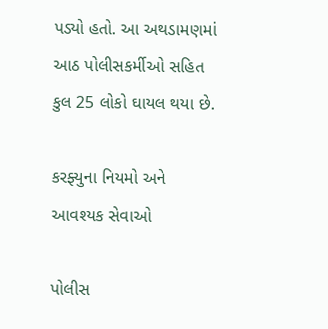પડ્યો હતો. આ અથડામણમાં આઠ પોલીસકર્મીઓ સહિત કુલ 25 લોકો ઘાયલ થયા છે.

કરફ્યુના નિયમો અને આવશ્યક સેવાઓ

પોલીસ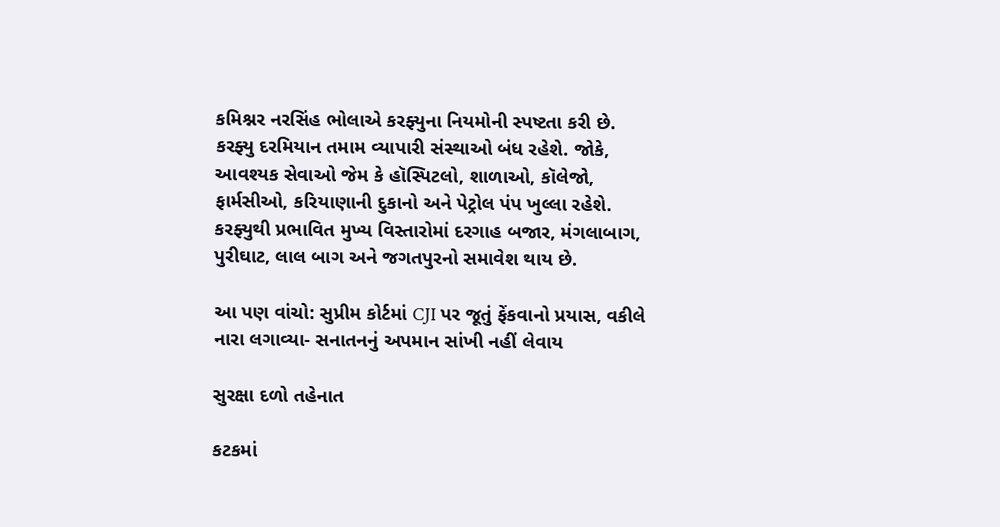કમિશ્નર નરસિંહ ભોલાએ કરફ્યુના નિયમોની સ્પષ્ટતા કરી છે. કરફ્યુ દરમિયાન તમામ વ્યાપારી સંસ્થાઓ બંધ રહેશે. જોકે, આવશ્યક સેવાઓ જેમ કે હૉસ્પિટલો, શાળાઓ, કૉલેજો, ફાર્મસીઓ, કરિયાણાની દુકાનો અને પેટ્રોલ પંપ ખુલ્લા રહેશે. કરફ્યુથી પ્રભાવિત મુખ્ય વિસ્તારોમાં દરગાહ બજાર, મંગલાબાગ, પુરીઘાટ, લાલ બાગ અને જગતપુરનો સમાવેશ થાય છે.

આ પણ વાંચો: સુપ્રીમ કોર્ટમાં CJI પર જૂતું ફેંકવાનો પ્રયાસ, વકીલે નારા લગાવ્યા- સનાતનનું અપમાન સાંખી નહીં લેવાય

સુરક્ષા દળો તહેનાત

કટકમાં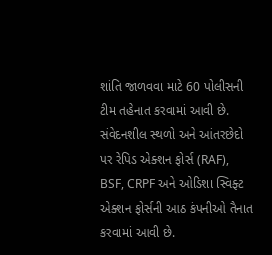શાંતિ જાળવવા માટે 60 પોલીસની ટીમ તહેનાત કરવામાં આવી છે. સંવેદનશીલ સ્થળો અને આંતરછેદો પર રેપિડ એક્શન ફોર્સ (RAF), BSF, CRPF અને ઓડિશા સ્વિફ્ટ એક્શન ફોર્સની આઠ કંપનીઓ તૈનાત કરવામાં આવી છે.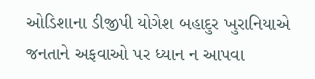ઓડિશાના ડીજીપી યોગેશ બહાદુર ખુરાનિયાએ જનતાને અફવાઓ પર ધ્યાન ન આપવા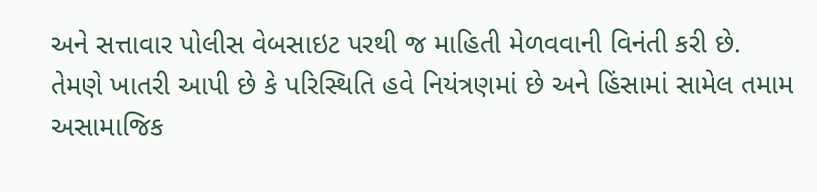અને સત્તાવાર પોલીસ વેબસાઇટ પરથી જ માહિતી મેળવવાની વિનંતી કરી છે. તેમણે ખાતરી આપી છે કે પરિસ્થિતિ હવે નિયંત્રણમાં છે અને હિંસામાં સામેલ તમામ અસામાજિક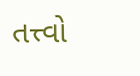તત્ત્વો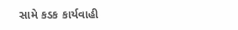સામે કડક કાર્યવાહી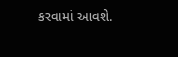કરવામાં આવશે.